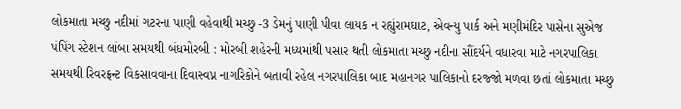લોકમાતા મચ્છુ નદીમાં ગટરના પાણી વહેવાથી મચ્છુ -3 ડેમનું પાણી પીવા લાયક ન રહ્યુંરામઘાટ, એવન્યુ પાર્ક અને મણીમંદિર પાસેના સુએજ પંપિંગ સ્ટેશન લાંબા સમયથી બંધમોરબી : મોરબી શહેરની મધ્યમાંથી પસાર થતી લોકમાતા મચ્છુ નદીના સૌંદર્યને વધારવા માટે નગરપાલિકા સમયથી રિવરફ્રન્ટ વિકસાવવાના દિવાસ્વપ્ન નાગરિકોને બતાવી રહેલ નગરપાલિકા બાદ મહાનગર પાલિકાનો દરજ્જો મળવા છતાં લોકમાતા મચ્છુ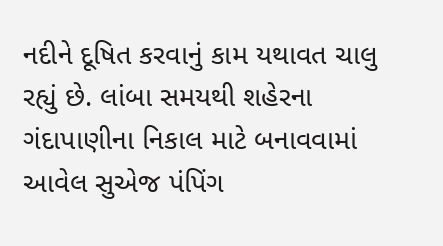નદીને દૂષિત કરવાનું કામ યથાવત ચાલુ રહ્યું છે. લાંબા સમયથી શહેરના ગંદાપાણીના નિકાલ માટે બનાવવામાં આવેલ સુએજ પંપિંગ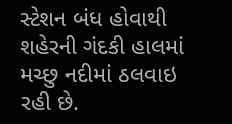સ્ટેશન બંધ હોવાથી શહેરની ગંદકી હાલમાં મચ્છુ નદીમાં ઠલવાઇ રહી છે.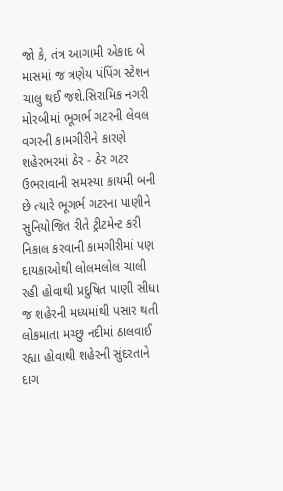જો કે, તંત્ર આગામી એકાદ બે માસમાં જ ત્રણેય પંપિંગ સ્ટેશન ચાલુ થઈ જશે.સિરામિક નગરી મોરબીમાં ભૂગર્ભ ગટરની લેવલ વગરની કામગીરીને કારણે શહેરભરમાં ઠેર - ઠેર ગટર ઉભરાવાની સમસ્યા કાયમી બની છે ત્યારે ભૂગર્ભ ગટરના પાણીને સુનિયોજિત રીતે ટ્રીટમેન્ટ કરી નિકાલ કરવાની કામગીરીમાં પણ દાયકાઓથી લોલમલોલ ચાલી રહી હોવાથી પ્રદુષિત પાણી સીધા જ શહેરની મધ્યમાંથી પસાર થતી લોકમાતા મચ્છુ નદીમાં ઠાલવાઈ રહ્યા હોવાથી શહેરની સુંદરતાને દાગ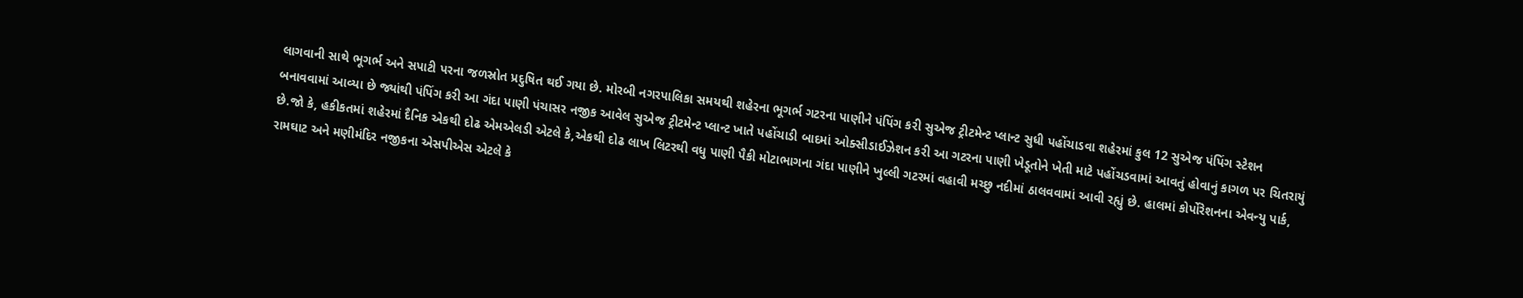લાગવાની સાથે ભૂગર્ભ અને સપાટી પરના જળસ્રોત પ્રદુષિત થઈ ગયા છે. મોરબી નગરપાલિકા સમયથી શહેરના ભૂગર્ભ ગટરના પાણીને પંપિંગ કરી સુએજ ટ્રીટમેન્ટ પ્લાન્ટ સુધી પહોંચાડવા શહેરમાં કુલ 12 સુએજ પંપિંગ સ્ટેશન બનાવવામાં આવ્યા છે જ્યાંથી પંપિંગ કરી આ ગંદા પાણી પંચાસર નજીક આવેલ સુએજ ટ્રીટમેન્ટ પ્લાન્ટ ખાતે પહોંચાડી બાદમાં ઓક્સીડાઈઝેશન કરી આ ગટરના પાણી ખેડૂતોને ખેતી માટે પહોંચડવામાં આવતું હોવાનું કાગળ પર ચિતરાયું છે.જો કે, હકીકતમાં શહેરમાં દૈનિક એકથી દોઢ એમએલડી એટલે કે,એકથી દોઢ લાખ લિટરથી વધુ પાણી પૈકી મોટાભાગના ગંદા પાણીને ખુલ્લી ગટરમાં વહાવી મચ્છુ નદીમાં ઠાલવવામાં આવી રહ્યું છે. હાલમાં કોર્પોરેશનના એવન્યુ પાર્ક, રામઘાટ અને મણીમંદિર નજીકના એસપીએસ એટલે કે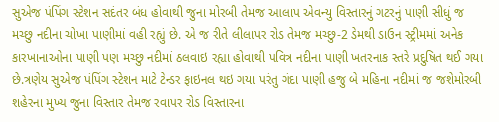સુએજ પંપિંગ સ્ટેશન સદંતર બંધ હોવાથી જુના મોરબી તેમજ આલાપ એવન્યુ વિસ્તારનું ગટરનું પાણી સીધું જ મચ્છુ નદીના ચોખા પાણીમાં વહી રહ્યું છે. એ જ રીતે લીલાપર રોડ તેમજ મચ્છુ-2 ડેમથી ડાઉન સ્ટ્રીમમાં અનેક કારખાનાઓના પાણી પણ મચ્છુ નદીમાં ઠલવાઇ રહ્યા હોવાથી પવિત્ર નદીના પાણી ખતરનાક સ્તરે પ્રદુષિત થઈ ગયા છે.ત્રણેય સુએજ પંપિંગ સ્ટેશન માટે ટેન્ડર ફાઇનલ થઇ ગયા પરંતુ ગંદા પાણી હજુ બે મહિના નદીમાં જ જશેમોરબી શહેરના મુખ્ય જુના વિસ્તાર તેમજ રવાપર રોડ વિસ્તારના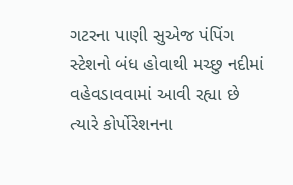ગટરના પાણી સુએજ પંપિંગ સ્ટેશનો બંધ હોવાથી મચ્છુ નદીમાં વહેવડાવવામાં આવી રહ્યા છે ત્યારે કોર્પોરેશનના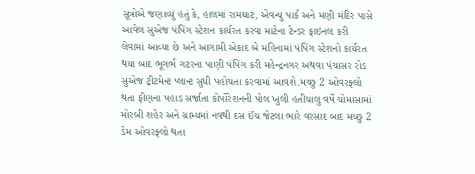સૂત્રોએ જણાવ્યું હતું કે, હાલમાં રામઘાટ, એવન્યુ પાર્ક અને મણી મંદિર પાસે આવેલ સુએજ પંપિંગ સ્ટેશન કાર્યરત કરવા માટેના ટેન્ડર ફાઇનલ કરી લેવામાં આવ્યા છે અને આગામી એકાદ બે મહિનામાં પંપિંગ સ્ટેશનો કાર્યરત થયા બાદ ભૂગર્ભ ગટરના પાણી પંપિંગ કરી મહેન્દ્રનગર અથવા પંચાસર રોડ સુએજ ટ્રીટમેન્ટ પ્લાન્ટ સુધી પહોચતા કરવામાં આવશે.મચ્છુ 2 ઓવરફ્લો થતા ફીણના પહાડ સર્જાતા કોર્પોરેશનની પોલ ખુલી હતીચાલુ વર્ષે ચોમાસામાં મોરબી શહેર અને ગ્રામ્યમાં નવથી દસ ઈંચ જેટલા ભારે વરસાદ બાદ મચ્છુ 2 ડેમ ઓવરફ્લો થતા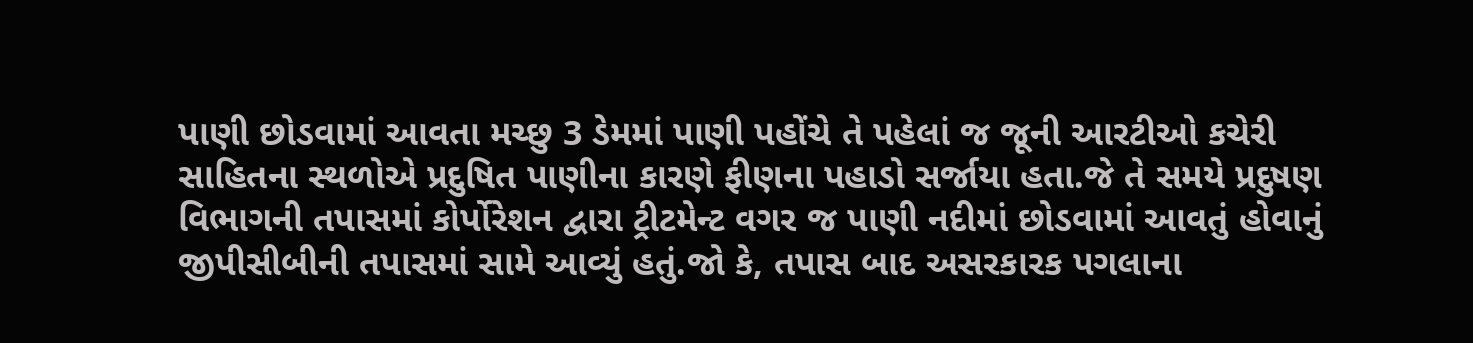પાણી છોડવામાં આવતા મચ્છુ 3 ડેમમાં પાણી પહોંચે તે પહેલાં જ જૂની આરટીઓ કચેરી સાહિતના સ્થળોએ પ્રદુષિત પાણીના કારણે ફીણના પહાડો સર્જાયા હતા.જે તે સમયે પ્રદુષણ વિભાગની તપાસમાં કોર્પોરેશન દ્વારા ટ્રીટમેન્ટ વગર જ પાણી નદીમાં છોડવામાં આવતું હોવાનું જીપીસીબીની તપાસમાં સામે આવ્યું હતું.જો કે, તપાસ બાદ અસરકારક પગલાના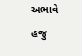અભાવે હજુ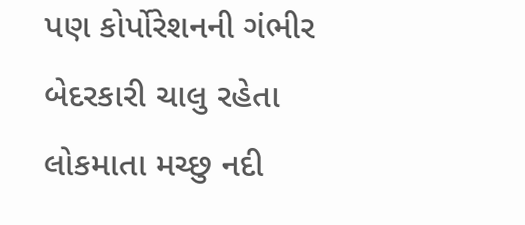પણ કોર્પોરેશનની ગંભીર બેદરકારી ચાલુ રહેતા લોકમાતા મચ્છુ નદી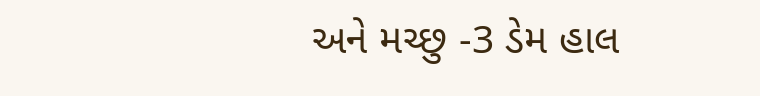અને મચ્છુ -3 ડેમ હાલ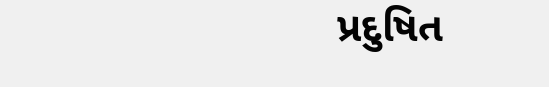પ્રદુષિત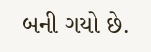બની ગયો છે.